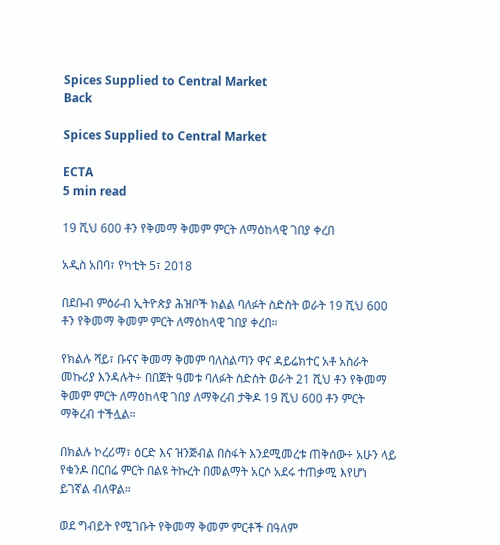Spices Supplied to Central Market
Back

Spices Supplied to Central Market

ECTA
5 min read

19 ሺህ 600 ቶን የቅመማ ቅመም ምርት ለማዕከላዊ ገበያ ቀረበ

አዲስ አበባ፣ የካቲት 5፣ 2018

በደቡብ ምዕራብ ኢትዮጵያ ሕዝቦች ክልል ባለፉት ስድስት ወራት 19 ሺህ 600 ቶን የቅመማ ቅመም ምርት ለማዕከላዊ ገበያ ቀረበ።

የክልሉ ሻይ፣ ቡናና ቅመማ ቅመም ባለስልጣን ዋና ዳይሬክተር አቶ አስራት መኩሪያ እንዳሉት÷ በበጀት ዓመቱ ባለፉት ስድስት ወራት 21 ሺህ ቶን የቅመማ ቅመም ምርት ለማዕከላዊ ገበያ ለማቅረብ ታቅዶ 19 ሺህ 600 ቶን ምርት ማቅረብ ተችሏል።

በክልሉ ኮረሪማ፣ ዕርድ እና ዝንጅብል በስፋት እንደሚመረቱ ጠቅሰው÷ አሁን ላይ የቁንዶ በርበሬ ምርት በልዩ ትኩረት በመልማት አርሶ አደሩ ተጠቃሚ እየሆነ ይገኛል ብለዋል።

ወደ ግብይት የሚገቡት የቅመማ ቅመም ምርቶች በዓለም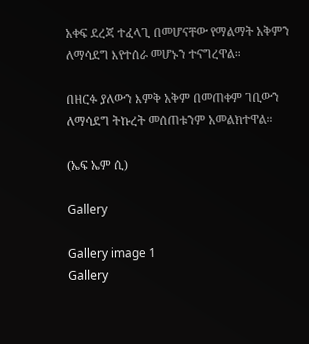አቀፍ ደረጃ ተፈላጊ በመሆናቸው የማልማት አቅምን ለማሳደግ እየተሰራ መሆኑን ተናግረዋል።

በዘርፉ ያለውን እምቅ አቅም በመጠቀም ገቢውን ለማሳደግ ትኩረት መሰጠቱንም አመልክተዋል።

(ኤፍ ኤም ሲ)

Gallery

Gallery image 1
Gallery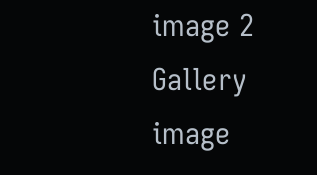image 2
Gallery image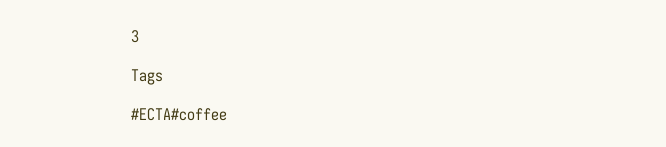3

Tags

#ECTA#coffee